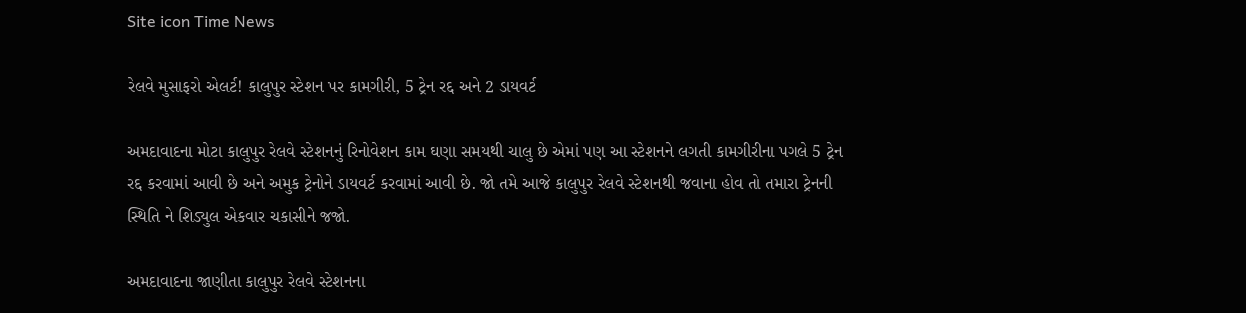Site icon Time News

રેલવે મુસાફરો એલર્ટ! કાલુપુર સ્ટેશન પર કામગીરી, 5 ટ્રેન રદ્દ અને 2 ડાયવર્ટ

અમદાવાદના મોટા કાલુપુર રેલવે સ્ટેશનનું રિનોવેશન કામ ઘણા સમયથી ચાલુ છે એમાં પણ આ સ્ટેશનને લગતી કામગીરીના પગલે 5 ટ્રેન રદ્દ કરવામાં આવી છે અને અમુક ટ્રેનોને ડાયવર્ટ કરવામાં આવી છે. જો તમે આજે કાલુપુર રેલવે સ્ટેશનથી જવાના હોવ તો તમારા ટ્રેનની સ્થિતિ ને શિડ્યુલ એકવાર ચકાસીને જજો.

અમદાવાદના જાણીતા કાલુપુર રેલવે સ્ટેશનના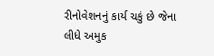રીનોવેશનનું કાર્ય ચકું છે જેના લીધે અમુક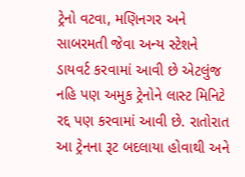ટ્રેનો વટવા, મણિનગર અને સાબરમતી જેવા અન્ય સ્ટેશને ડાયવર્ટ કરવામાં આવી છે એટલુંજ નહિ પણ અમુક ટ્રેનોને લાસ્ટ મિનિટે રદ્દ પણ કરવામાં આવી છે. રાતોરાત આ ટ્રેનના રૂટ બદલાયા હોવાથી અને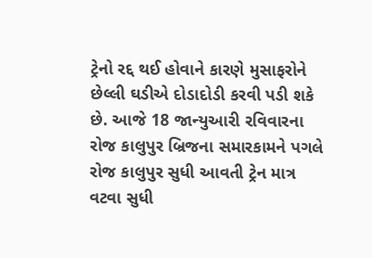ટ્રેનો રદ્દ થઈ હોવાને કારણે મુસાફરોને છેલ્લી ઘડીએ દોડાદોડી કરવી પડી શકે છે. આજે 18 જાન્યુઆરી રવિવારના રોજ કાલુપુર બ્રિજના સમારકામને પગલે રોજ કાલુપુર સુધી આવતી ટ્રેન માત્ર વટવા સુધી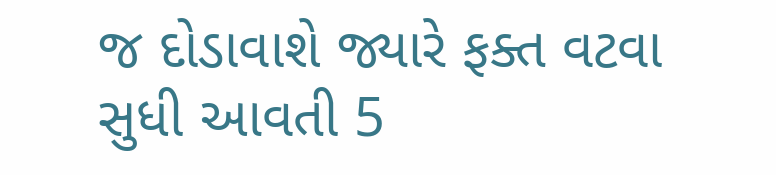જ દોડાવાશે જ્યારે ફક્ત વટવા સુધી આવતી 5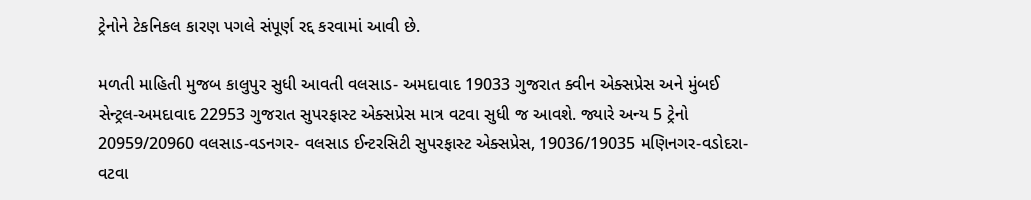ટ્રેનોને ટેકનિકલ કારણ પગલે સંપૂર્ણ રદ્દ કરવામાં આવી છે.

મળતી માહિતી મુજબ કાલુપુર સુધી આવતી વલસાડ- અમદાવાદ 19033 ગુજરાત ક્વીન એક્સપ્રેસ અને મુંબઈ સેન્ટ્રલ-અમદાવાદ 22953 ગુજરાત સુપરફાસ્ટ એક્સપ્રેસ માત્ર વટવા સુધી જ આવશે. જ્યારે અન્ય 5 ટ્રેનો 20959/20960 વલસાડ-વડનગર- વલસાડ ઈન્ટરસિટી સુપરફાસ્ટ એક્સપ્રેસ, 19036/19035 મણિનગર-વડોદરા-વટવા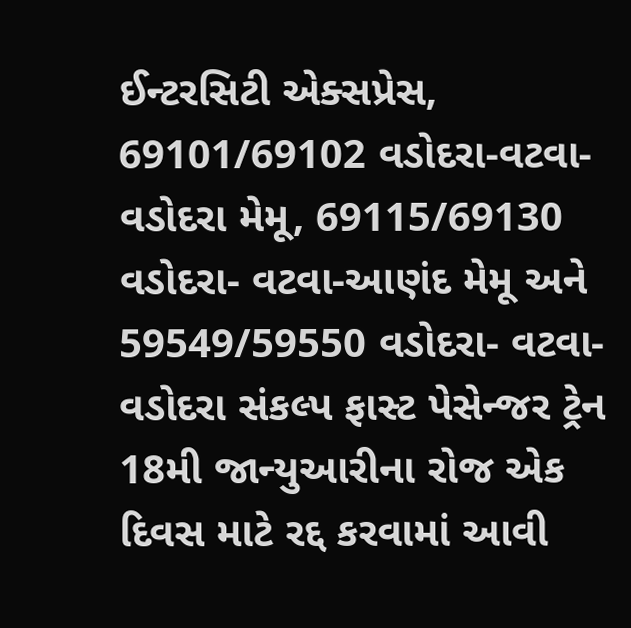ઈન્ટરસિટી એક્સપ્રેસ, 69101/69102 વડોદરા-વટવા-વડોદરા મેમૂ, 69115/69130 વડોદરા- વટવા-આણંદ મેમૂ અને 59549/59550 વડોદરા- વટવા- વડોદરા સંકલ્પ ફાસ્ટ પેસેન્જર ટ્રેન 18મી જાન્યુઆરીના રોજ એક દિવસ માટે રદ્દ કરવામાં આવી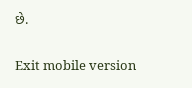છે.

Exit mobile version